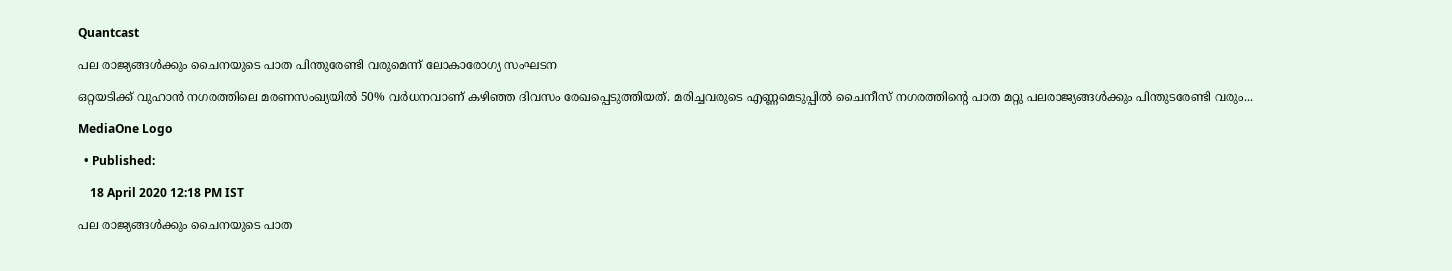Quantcast

പല രാജ്യങ്ങള്‍ക്കും ചൈനയുടെ പാത പിന്തുരേണ്ടി വരുമെന്ന് ലോകാരോഗ്യ സംഘടന

ഒറ്റയടിക്ക് വുഹാന്‍ നഗരത്തിലെ മരണസംഖ്യയില്‍ 50% വര്‍ധനവാണ് കഴിഞ്ഞ ദിവസം രേഖപ്പെടുത്തിയത്. മരിച്ചവരുടെ എണ്ണമെടുപ്പില്‍ ചൈനീസ് നഗരത്തിന്റെ പാത മറ്റു പലരാജ്യങ്ങള്‍ക്കും പിന്തുടരേണ്ടി വരും...

MediaOne Logo

  • Published:

    18 April 2020 12:18 PM IST

പല രാജ്യങ്ങള്‍ക്കും ചൈനയുടെ പാത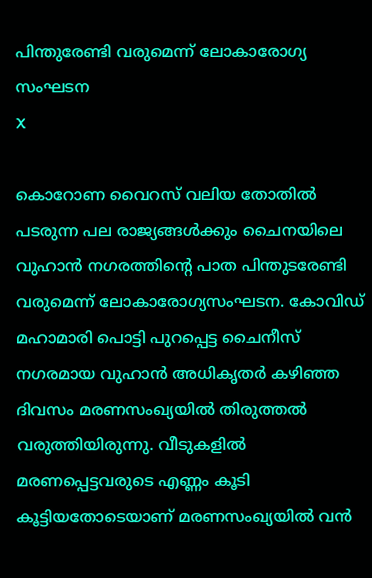പിന്തുരേണ്ടി വരുമെന്ന് ലോകാരോഗ്യ സംഘടന
X

കൊറോണ വൈറസ് വലിയ തോതില്‍ പടരുന്ന പല രാജ്യങ്ങള്‍ക്കും ചൈനയിലെ വുഹാന്‍ നഗരത്തിന്റെ പാത പിന്തുടരേണ്ടി വരുമെന്ന് ലോകാരോഗ്യസംഘടന. കോവിഡ് മഹാമാരി പൊട്ടി പുറപ്പെട്ട ചൈനീസ് നഗരമായ വുഹാന്‍ അധികൃതര്‍ കഴിഞ്ഞ ദിവസം മരണസംഖ്യയില്‍ തിരുത്തല്‍ വരുത്തിയിരുന്നു. വീടുകളില്‍ മരണപ്പെട്ടവരുടെ എണ്ണം കൂടി കൂട്ടിയതോടെയാണ് മരണസംഖ്യയില്‍ വന്‍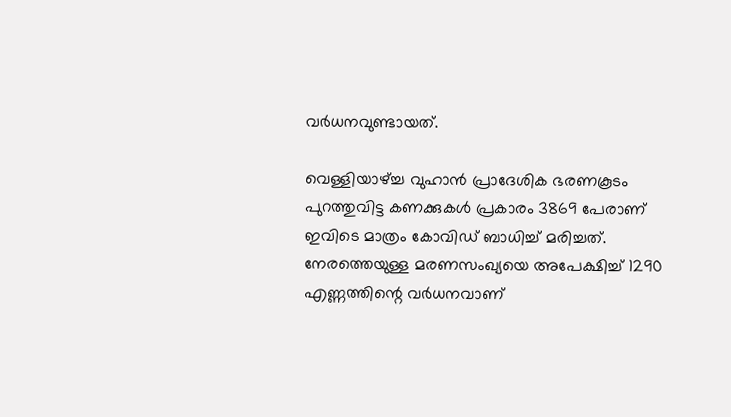വര്‍ധനവുണ്ടായത്.

വെള്ളിയാഴ്ച്ച വുഹാന്‍ പ്രാദേശിക ഭരണകൂടം പുറത്തുവിട്ട കണക്കുകള്‍ പ്രകാരം 3869 പേരാണ് ഇവിടെ മാത്രം കോവിഡ് ബാധിച്ച് മരിച്ചത്. നേരത്തെയുള്ള മരണസംഖ്യയെ അപേക്ഷിച്ച് 1290 എണ്ണത്തിന്റെ വര്‍ധനവാണ്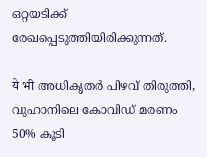ഒറ്റയടിക്ക് രേഖപ്പെടുത്തിയിരിക്കുന്നത്.

ये भी അധികൃതര്‍ പിഴവ് തിരുത്തി, വുഹാനിലെ കോവിഡ് മരണം 50% കൂടി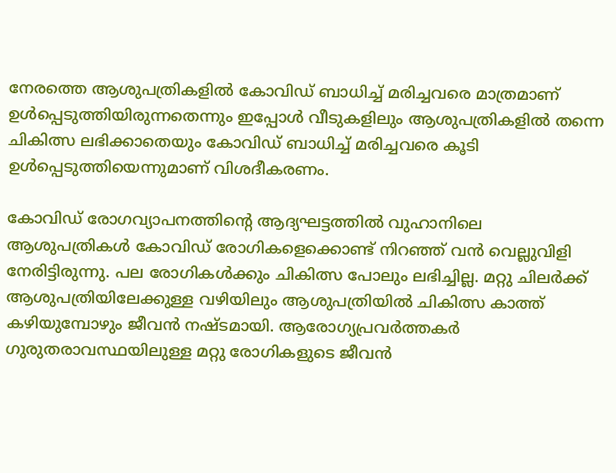നേരത്തെ ആശുപത്രികളില്‍ കോവിഡ് ബാധിച്ച് മരിച്ചവരെ മാത്രമാണ് ഉള്‍പ്പെടുത്തിയിരുന്നതെന്നും ഇപ്പോള്‍ വീടുകളിലും ആശുപത്രികളില്‍ തന്നെ ചികിത്സ ലഭിക്കാതെയും കോവിഡ് ബാധിച്ച് മരിച്ചവരെ കൂടി ഉള്‍പ്പെടുത്തിയെന്നുമാണ് വിശദീകരണം.

കോവിഡ് രോഗവ്യാപനത്തിന്റെ ആദ്യഘട്ടത്തില്‍ വുഹാനിലെ ആശുപത്രികള്‍ കോവിഡ് രോഗികളെക്കൊണ്ട് നിറഞ്ഞ് വന്‍ വെല്ലുവിളി നേരിട്ടിരുന്നു. പല രോഗികള്‍ക്കും ചികിത്സ പോലും ലഭിച്ചില്ല. മറ്റു ചിലര്‍ക്ക് ആശുപത്രിയിലേക്കുള്ള വഴിയിലും ആശുപത്രിയില്‍ ചികിത്സ കാത്ത് കഴിയുമ്പോഴും ജീവന്‍ നഷ്ടമായി. ആരോഗ്യപ്രവര്‍ത്തകര്‍ ഗുരുതരാവസ്ഥയിലുള്ള മറ്റു രോഗികളുടെ ജീവന്‍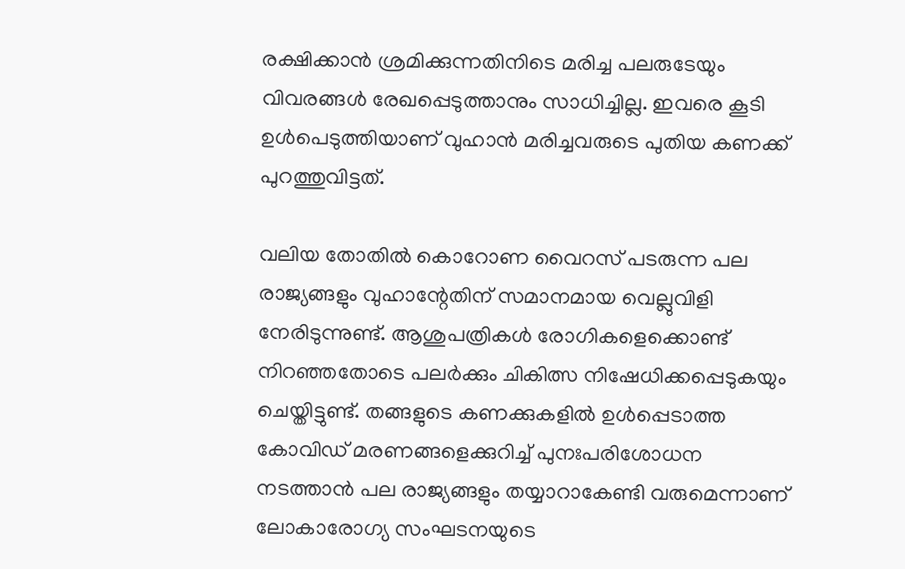രക്ഷിക്കാന്‍ ശ്രമിക്കുന്നതിനിടെ മരിച്ച പലരുടേയും വിവരങ്ങള്‍ രേഖപ്പെടുത്താനും സാധിച്ചില്ല. ഇവരെ കൂടി ഉള്‍പെടുത്തിയാണ് വുഹാന്‍ മരിച്ചവരുടെ പുതിയ കണക്ക് പുറത്തുവിട്ടത്.

വലിയ തോതില്‍ കൊറോണ വൈറസ് പടരുന്ന പല രാജ്യങ്ങളും വുഹാന്റേതിന് സമാനമായ വെല്ലുവിളി നേരിടുന്നുണ്ട്. ആശുപത്രികള്‍ രോഗികളെക്കൊണ്ട് നിറഞ്ഞതോടെ പലര്‍ക്കും ചികിത്സ നിഷേധിക്കപ്പെടുകയും ചെയ്തിട്ടുണ്ട്. തങ്ങളുടെ കണക്കുകളില്‍ ഉള്‍പ്പെടാത്ത കോവിഡ് മരണങ്ങളെക്കുറിച്ച് പുനഃപരിശോധന നടത്താന്‍ പല രാജ്യങ്ങളും തയ്യാറാകേണ്ടി വരുമെന്നാണ് ലോകാരോഗ്യ സംഘടനയുടെ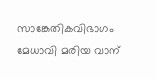സാങ്കേതികവിഭാഗം മേധാവി മരിയ വാന്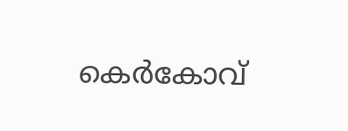കെര്‍കോവ്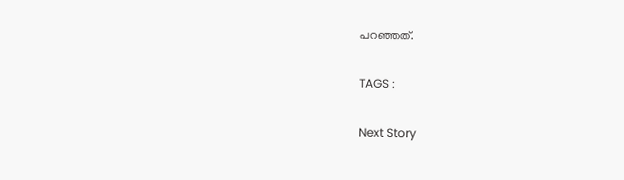പറഞ്ഞത്.

TAGS :

Next Story